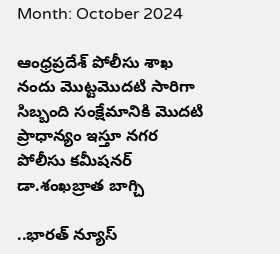Month: October 2024

ఆంధ్రప్రదేశ్ పోలీసు శాఖ నందు మొట్టమొదటి సారిగా సిబ్బంది సంక్షేమానికి మొదటి ప్రాధాన్యం ఇస్తూ నగర పోలీసు కమీషనర్ డా.శంఖబ్రాత బాగ్చి

..భారత్ న్యూస్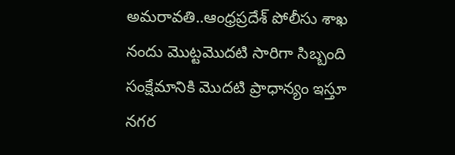అమరావతి..ఆంధ్రప్రదేశ్ పోలీసు శాఖ నందు మొట్టమొదటి సారిగా సిబ్బంది సంక్షేమానికి మొదటి ప్రాధాన్యం ఇస్తూ నగర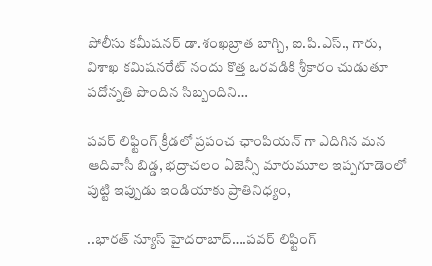పోలీసు కమీషనర్ డా.శంఖబ్రాత బాగ్చి, ఐ.పి.ఎస్., గారు, విశాఖ కమిషనరేట్ నందు కొత్త ఒరవడికి శ్రీకారం చుడుతూ పదోన్నతి పొందిన సిబ్బందిని…

పవర్ లిఫ్టింగ్ క్రీడలో ప్రపంచ ఛాంపియన్ గా ఎదిగిన మన ఆదివాసీ బిడ్డ, భద్రాచలం ఏజెన్సీ మారుమూల ఇప్పగూడెంలో పుట్టి ఇప్పుడు ఇండియాకు ప్రాతినిధ్యం,

..భారత్ న్యూస్ హైదరాబాద్….పవర్ లిఫ్టింగ్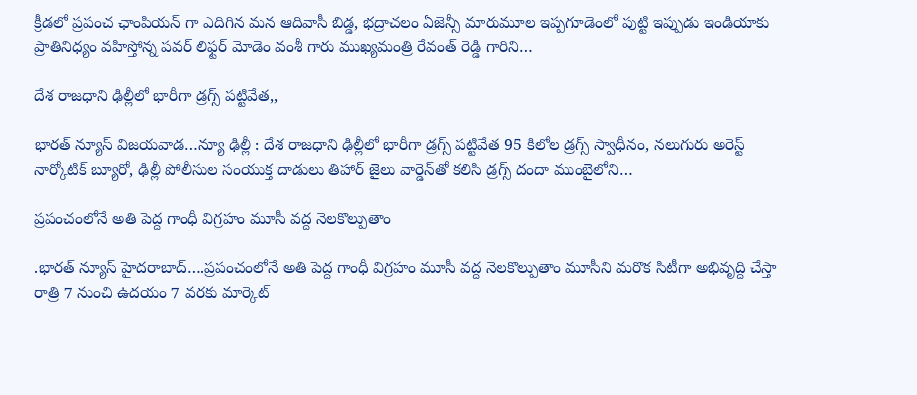క్రీడలో ప్రపంచ ఛాంపియన్ గా ఎదిగిన మన ఆదివాసీ బిడ్డ, భద్రాచలం ఏజెన్సీ మారుమూల ఇప్పగూడెంలో పుట్టి ఇప్పుడు ఇండియాకు ప్రాతినిధ్యం వహిస్తోన్న పవర్ లిఫ్టర్ మోడెం వంశీ గారు ముఖ్యమంత్రి రేవంత్ రెడ్డి గారిని…

దేశ రాజధాని ఢిల్లీలో భారీగా డ్రగ్స్ పట్టివేత,,

భారత్ న్యూస్ విజయవాడ…న్యూ ఢిల్లీ : దేశ రాజధాని ఢిల్లీలో భారీగా డ్రగ్స్ పట్టివేత 95 కిలోల డ్రగ్స్ స్వాధీనం, నలుగురు అరెస్ట్ నార్కోటిక్ బ్యూరో, ఢిల్లీ పోలీసుల సంయుక్త దాడులు తిహార్ జైలు వార్డెన్‌తో కలిసి డ్రగ్స్ దందా ముంబైలోని…

ప్రపంచంలోనే అతి పెద్ద గాంధీ విగ్రహం మూసీ వద్ద నెలకొల్పుతాం

.భారత్ న్యూస్ హైదరాబాద్….ప్రపంచంలోనే అతి పెద్ద గాంధీ విగ్రహం మూసీ వద్ద నెలకొల్పుతాం మూసీని మరొక సిటీగా అభివృద్ది చేస్తా రాత్రి 7 నుంచి ఉదయం 7 వరకు మార్కెట్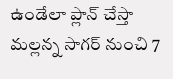ఉండేలా ప్లాన్ చేస్తా మల్లన్న సాగర్ నుంచి 7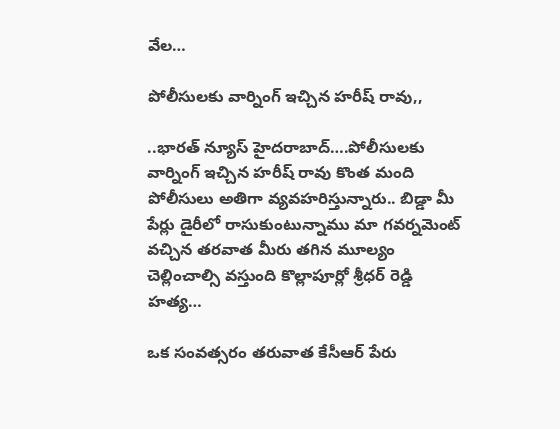వేల…

పోలీసులకు వార్నింగ్ ఇచ్చిన హరీష్ రావు,,

..భారత్ న్యూస్ హైదరాబాద్….పోలీసులకు వార్నింగ్ ఇచ్చిన హరీష్ రావు కొంత మంది పోలీసులు అతిగా వ్యవహరిస్తున్నారు.. బిడ్డా మీ పేర్లు డైరీలో రాసుకుంటున్నాము మా గవర్నమెంట్ వచ్చిన తరవాత మీరు తగిన మూల్యం చెల్లించాల్సి వస్తుంది కొల్లాపూర్లో శ్రీధర్ రెడ్డి హత్య…

ఒక సంవత్సరం తరువాత కేసీఆర్ పేరు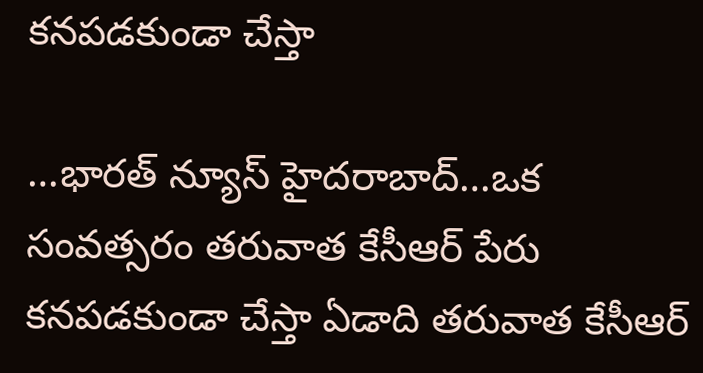కనపడకుండా చేస్తా

…భారత్ న్యూస్ హైదరాబాద్…ఒక సంవత్సరం తరువాత కేసీఆర్ పేరు కనపడకుండా చేస్తా ఏడాది తరువాత కేసీఆర్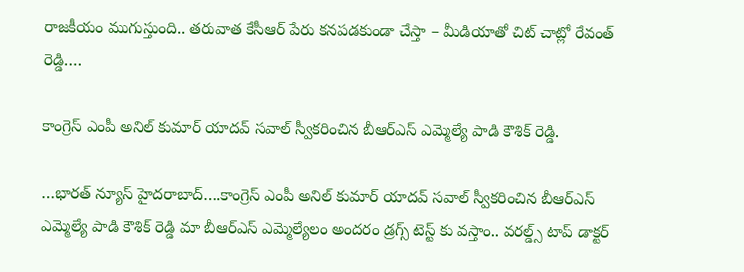రాజకీయం ముగుస్తుంది.. తరువాత కేసీఆర్ పేరు కనపడకుండా చేస్తా – మీడియాతో చిట్ చాట్లో రేవంత్ రెడ్డి….

కాంగ్రెస్ ఎంపీ అనిల్ కుమార్ యాదవ్ సవాల్ స్వీకరించిన బీఆర్ఎస్ ఎమ్మెల్యే పాడి కౌశిక్ రెడ్డి.

…భారత్ న్యూస్ హైదరాబాద్….కాంగ్రెస్ ఎంపీ అనిల్ కుమార్ యాదవ్ సవాల్ స్వీకరించిన బీఆర్ఎస్ ఎమ్మెల్యే పాడి కౌశిక్ రెడ్డి మా బీఆర్ఎస్ ఎమ్మెల్యేలం అందరం డ్రగ్స్ టెస్ట్ కు వస్తాం.. వరల్డ్స్ టాప్ డాక్టర్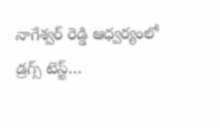నాగేశ్వర్ రెడ్డి ఆధ్వర్యంలో డ్రగ్స్ టెస్ట్…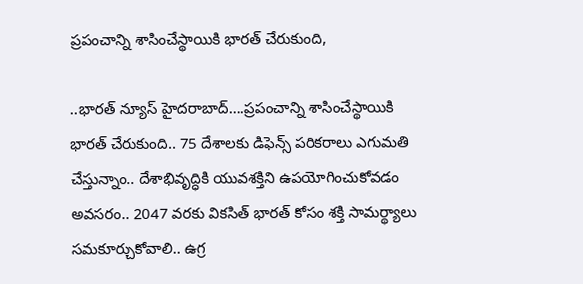ప్రపంచాన్ని శాసించేస్థాయికి భారత్‌ చేరుకుంది,

..భారత్ న్యూస్ హైదరాబాద్….ప్రపంచాన్ని శాసించేస్థాయికి భారత్‌ చేరుకుంది.. 75 దేశాలకు డిఫెన్స్‌ పరికరాలు ఎగుమతి చేస్తున్నాం.. దేశాభివృద్ధికి యువశక్తిని ఉపయోగించుకోవడం అవసరం.. 2047 వరకు వికసిత్‌ భారత్‌ కోసం శక్తి సామర్థ్యాలు సమకూర్చుకోవాలి.. ఉగ్ర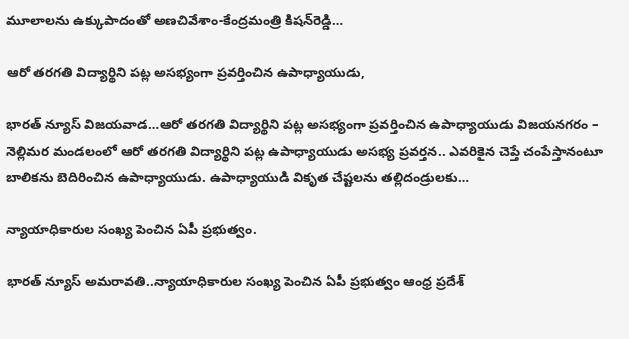మూలాలను ఉక్కుపాదంతో అణచివేశాం-కేంద్రమంత్రి కిషన్‌రెడ్డి…

ఆరో తరగతి విద్యార్థిని పట్ల అసభ్యంగా ప్రవర్తించిన ఉపాధ్యాయుడు,

భారత్ న్యూస్ విజయవాడ…ఆరో తరగతి విద్యార్థిని పట్ల అసభ్యంగా ప్రవర్తించిన ఉపాధ్యాయుడు విజయనగరం – నెల్లిమర మండలంలో ఆరో తరగతి విద్యార్థిని పట్ల ఉపాధ్యాయుడు అసభ్య ప్రవర్తన.. ఎవరికైన చెప్తే చంపేస్తానంటూ బాలికను బెదిరించిన ఉపాధ్యాయుడు. ఉపాధ్యాయుడి వికృత చేష్టలను తల్లిదండ్రులకు…

న్యాయాధికారుల సంఖ్య పెంచిన ఏపీ ప్రభుత్వం.

భారత్ న్యూస్ అమరావతి..న్యాయాధికారుల సంఖ్య పెంచిన ఏపీ ప్రభుత్వం ఆంధ్ర ప్రదేశ్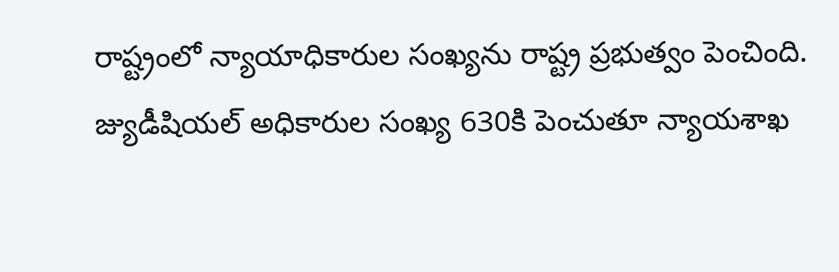రాష్ట్రంలో న్యాయాధికారుల సంఖ్యను రాష్ట్ర ప్రభుత్వం పెంచింది. జ్యుడీషియల్ అధికారుల సంఖ్య 630కి పెంచుతూ న్యాయశాఖ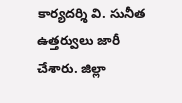కార్యదర్శి వి. సునీత ఉత్తర్వులు జారీ చేశారు. జిల్లా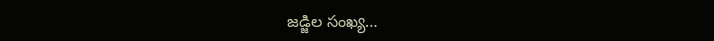జడ్జిల సంఖ్య…